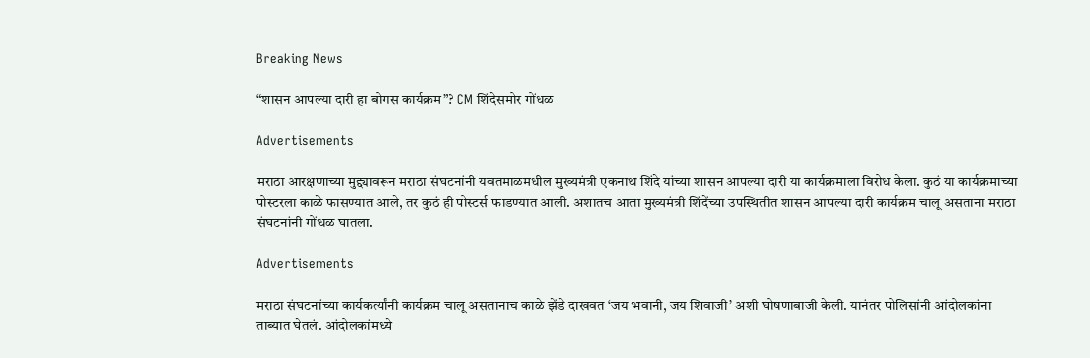Breaking News

“शासन आपल्या दारी हा बोगस कार्यक्रम”? CM शिंदेसमोर गोंधळ

Advertisements

मराठा आरक्षणाच्या मुद्द्यावरून मराठा संघटनांनी यवतमाळमधील मुख्यमंत्री एकनाथ शिंदे यांच्या शासन आपल्या दारी या कार्यक्रमाला विरोध केला. कुठं या कार्यक्रमाच्या पोस्टरला काळे फासण्यात आले, तर कुठं ही पोस्टर्स फाडण्यात आली. अशातच आता मुख्यमंत्री शिंदेंच्या उपस्थितीत शासन आपल्या दारी कार्यक्रम चालू असताना मराठा संघटनांनी गोंधळ घातला.

Advertisements

मराठा संघटनांच्या कार्यकर्त्यांनी कार्यक्रम चालू असतानाच काळे झेंडे दाखवत ‘जय भवानी, जय शिवाजी’ अशी घोषणाबाजी केली. यानंतर पोलिसांनी आंदोलकांना ताब्यात घेतलं. आंदोलकांमध्ये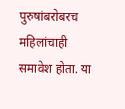पुरुषांबरोबरच महिलांचाही समावेश होता. या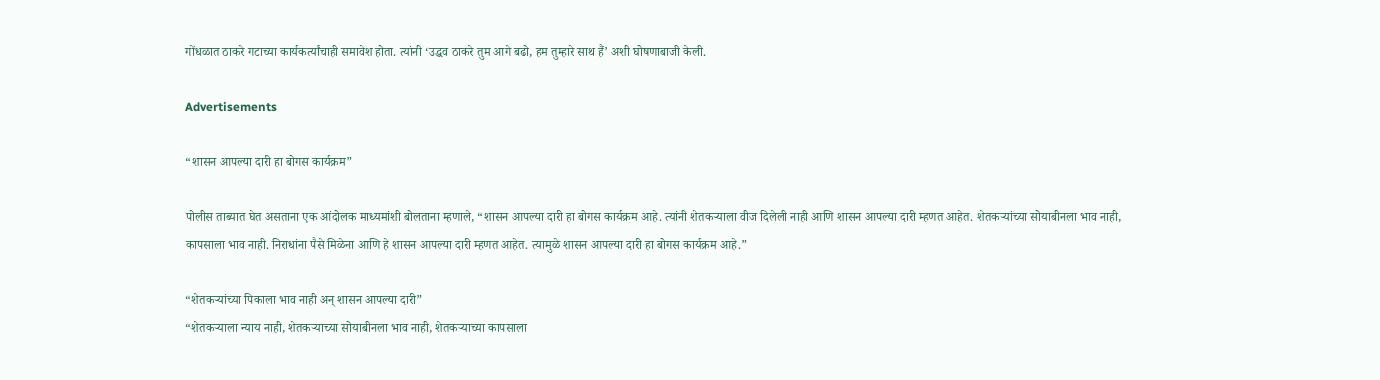गोंधळात ठाकरे गटाच्या कार्यकर्त्यांचाही समावेश होता. त्यांनी ‘उद्धव ठाकरे तुम आगे बढो, हम तुम्हारे साथ हैं’ अशी घोषणाबाजी केली.

Advertisements

“शासन आपल्या दारी हा बोगस कार्यक्रम”

पोलीस ताब्यात घेत असताना एक आंदोलक माध्यमांशी बोलताना म्हणाले, “शासन आपल्या दारी हा बोगस कार्यक्रम आहे. त्यांनी शेतकऱ्याला वीज दिलेली नाही आणि शासन आपल्या दारी म्हणत आहेत. शेतकऱ्यांच्या सोयाबीनला भाव नाही, कापसाला भाव नाही. निराधांना पैसे मिळेना आणि हे शासन आपल्या दारी म्हणत आहेत. त्यामुळे शासन आपल्या दारी हा बोगस कार्यक्रम आहे.”

“शेतकऱ्यांच्या पिकाला भाव नाही अन् शासन आपल्या दारी”
“शेतकऱ्याला न्याय नाही, शेतकऱ्याच्या सोयाबीनला भाव नाही, शेतकऱ्याच्या कापसाला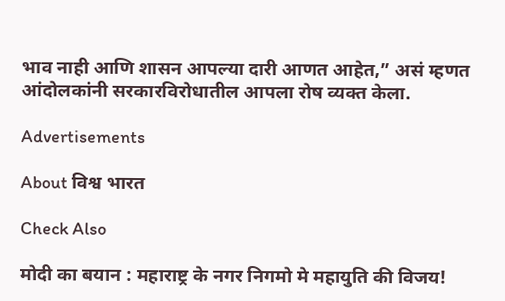भाव नाही आणि शासन आपल्या दारी आणत आहेत,” असं म्हणत आंदोलकांनी सरकारविरोधातील आपला रोष व्यक्त केला.

Advertisements

About विश्व भारत

Check Also

मोदी का बयान : महाराष्ट्र के नगर निगमो मे महायुति की विजय!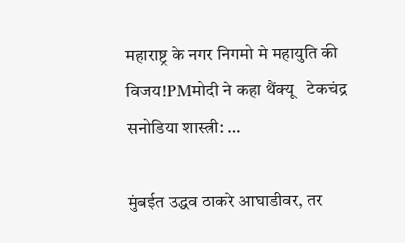महाराष्ट्र के नगर निगमो मे महायुति की विजय!PMमोदी ने कहा थैंक्यू   टेकचंद्र सनोडिया शास्त्री: …

मुंबईत उद्धव ठाकरे आघाडीवर, तर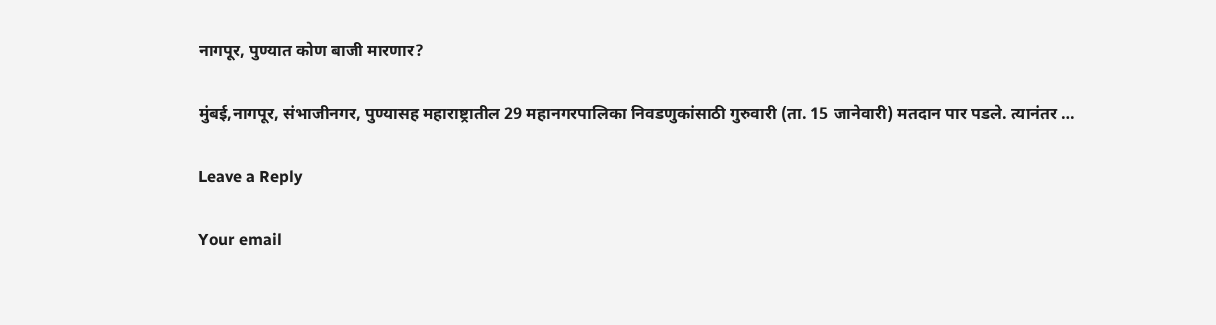नागपूर, पुण्यात कोण बाजी मारणार?

मुंबई,नागपूर, संभाजीनगर, पुण्यासह महाराष्ट्रातील 29 महानगरपालिका निवडणुकांसाठी गुरुवारी (ता. 15 जानेवारी) मतदान पार पडले. त्यानंतर …

Leave a Reply

Your email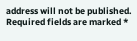address will not be published. Required fields are marked *